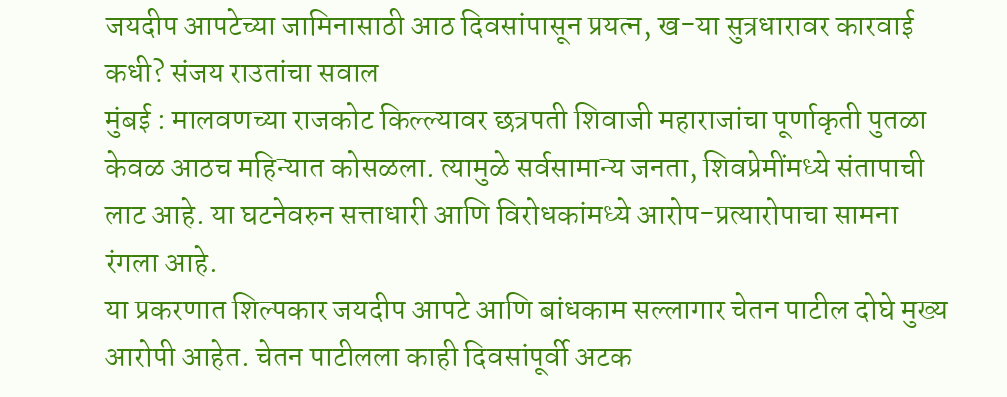जयदीप आपटेच्या जामिनासाठी आठ दिवसांपासून प्रयत्न, ख-या सुत्रधारावर कारवाई कधी? संजय राउतांचा सवाल
मुंबई : मालवणच्या राजकोट किल्ल्यावर छत्रपती शिवाजी महाराजांचा पूर्णाकृती पुतळा केवळ आठच महिन्यात कोसळला. त्यामुळे सर्वसामान्य जनता, शिवप्रेमींमध्ये संतापाची लाट आहे. या घटनेवरुन सत्ताधारी आणि विरोधकांमध्ये आरोप-प्रत्यारोपाचा सामना रंगला आहे.
या प्रकरणात शिल्पकार जयदीप आपटे आणि बांधकाम सल्लागार चेतन पाटील दोघे मुख्य आरोपी आहेत. चेतन पाटीलला काही दिवसांपूर्वी अटक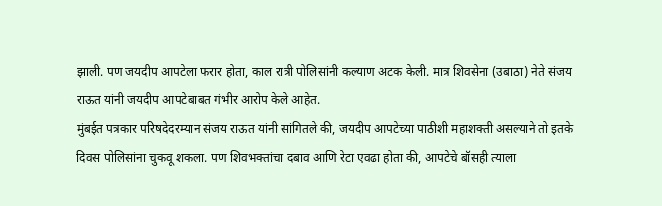झाली. पण जयदीप आपटेला फरार होता, काल रात्री पोलिसांनी कल्याण अटक केली. मात्र शिवसेना (उबाठा) नेते संजय राऊत यांनी जयदीप आपटेबाबत गंभीर आरोप केले आहेत.
मुंबईत पत्रकार परिषदेदरम्यान संजय राऊत यांनी सांगितले की, जयदीप आपटेच्या पाठीशी महाशक्ती असल्याने तो इतके दिवस पोलिसांना चुकवू शकला. पण शिवभक्तांचा दबाव आणि रेटा एवढा होता की, आपटेचे बॉसही त्याला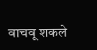वाचवू शकले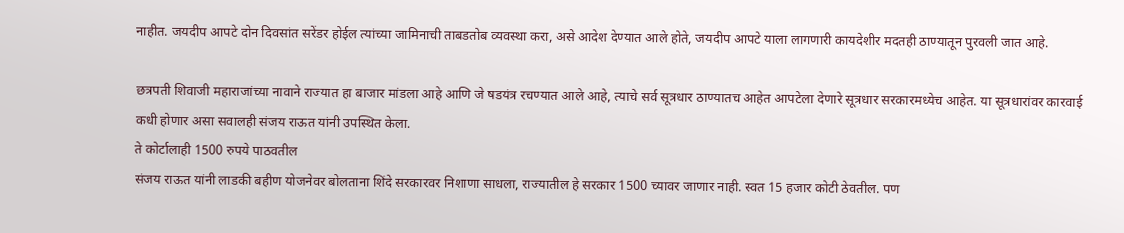नाहीत. जयदीप आपटे दोन दिवसांत सरेंडर होईल त्यांच्या जामिनाची ताबडतोब व्यवस्था करा, असे आदेश देण्यात आले होते, जयदीप आपटे याला लागणारी कायदेशीर मदतही ठाण्यातून पुरवली जात आहे.

छत्रपती शिवाजी महाराजांच्या नावाने राज्यात हा बाजार मांडला आहे आणि जे षडयंत्र रचण्यात आले आहे, त्याचे सर्व सूत्रधार ठाण्यातच आहेत आपटेला देणारे सूत्रधार सरकारमध्येच आहेत. या सूत्रधारांवर कारवाई कधी होणार असा सवालही संजय राऊत यांनी उपस्थित केला.
ते कोर्टालाही 1500 रुपये पाठवतील
संजय राऊत यांनी लाडकी बहीण योजनेवर बोलताना शिंदे सरकारवर निशाणा साधला, राज्यातील हे सरकार 1500 च्यावर जाणार नाही. स्वत 15 हजार कोटी ठेवतील. पण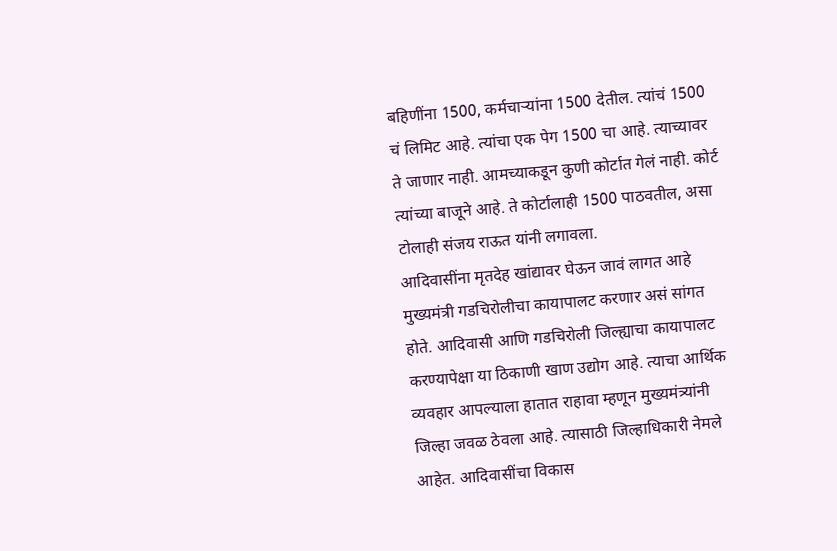बहिणींना 1500, कर्मचाऱ्यांना 1500 देतील. त्यांचं 1500 चं लिमिट आहे. त्यांचा एक पेग 1500 चा आहे. त्याच्यावर ते जाणार नाही. आमच्याकडून कुणी कोर्टात गेलं नाही. कोर्ट त्यांच्या बाजूने आहे. ते कोर्टालाही 1500 पाठवतील, असा टोलाही संजय राऊत यांनी लगावला.
आदिवासींना मृतदेह खांद्यावर घेऊन जावं लागत आहे
मुख्यमंत्री गडचिरोलीचा कायापालट करणार असं सांगत होते. आदिवासी आणि गडचिरोली जिल्ह्याचा कायापालट करण्यापेक्षा या ठिकाणी खाण उद्योग आहे. त्याचा आर्थिक व्यवहार आपल्याला हातात राहावा म्हणून मुख्यमंत्र्यांनी जिल्हा जवळ ठेवला आहे. त्यासाठी जिल्हाधिकारी नेमले आहेत. आदिवासींचा विकास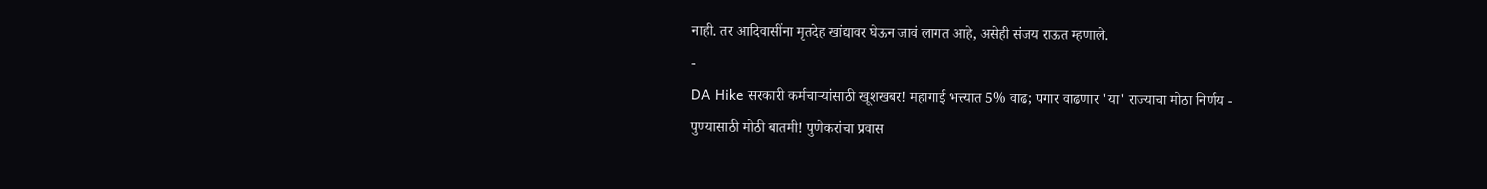नाही. तर आदिवासींना मृतदेह खांद्यावर घेऊन जावं लागत आहे, असेही संजय राऊत म्हणाले.
-
DA Hike सरकारी कर्मचाऱ्यांसाठी खूशखबर! महागाई भत्त्यात 5% वाढ; पगार वाढणार 'या' राज्याचा मोठा निर्णय -
पुण्यासाठी मोठी बातमी! पुणेकरांचा प्रवास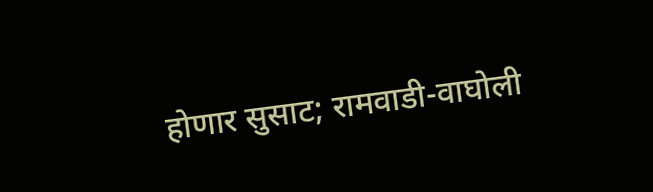होणार सुसाट; रामवाडी-वाघोली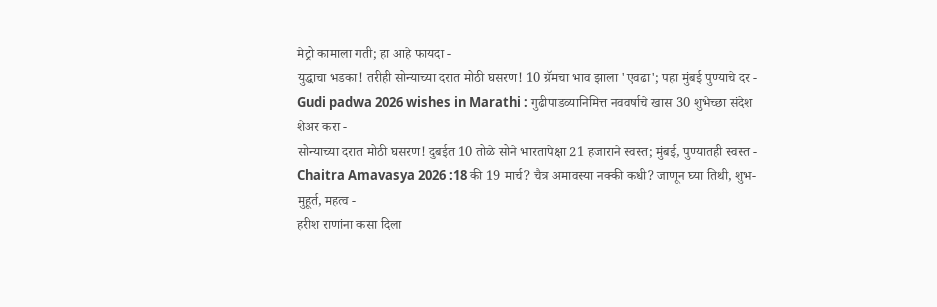मेट्रो कामाला गती; हा आहे फायदा -
युद्धाचा भडका! तरीही सोन्याच्या दरात मोठी घसरण! 10 ग्रॅमचा भाव झाला 'एवढा'; पहा मुंबई पुण्याचे दर -
Gudi padwa 2026 wishes in Marathi : गुढीपाडव्यानिमित्त नववर्षाचे खास 30 शुभेच्छा संदेश शेअर करा -
सोन्याच्या दरात मोठी घसरण! दुबईत 10 तोळे सोने भारतापेक्षा 21 हजाराने स्वस्त; मुंबई, पुण्यातही स्वस्त -
Chaitra Amavasya 2026 :18 की 19 मार्च? चैत्र अमावस्या नक्की कधी? जाणून घ्या तिथी, शुभ-मुहूर्त, महत्व -
हरीश राणांना कसा दिला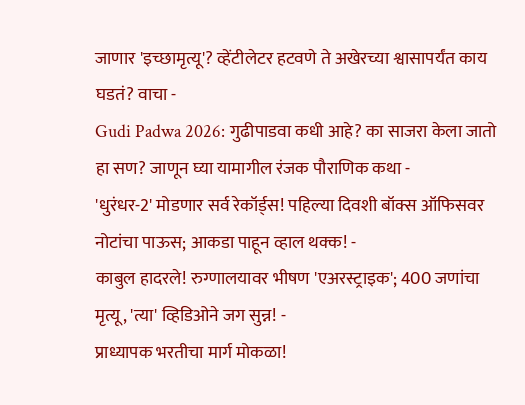जाणार 'इच्छामृत्यू'? व्हेंटीलेटर हटवणे ते अखेरच्या श्वासापर्यंत काय घडतं? वाचा -
Gudi Padwa 2026: गुढीपाडवा कधी आहे? का साजरा केला जातो हा सण? जाणून घ्या यामागील रंजक पौराणिक कथा -
'धुरंधर-2' मोडणार सर्व रेकॉर्ड्स! पहिल्या दिवशी बॉक्स ऑफिसवर नोटांचा पाऊस; आकडा पाहून व्हाल थक्क! -
काबुल हादरले! रुग्णालयावर भीषण 'एअरस्ट्राइक'; 400 जणांचा मृत्यू, 'त्या' व्हिडिओने जग सुन्न! -
प्राध्यापक भरतीचा मार्ग मोकळा!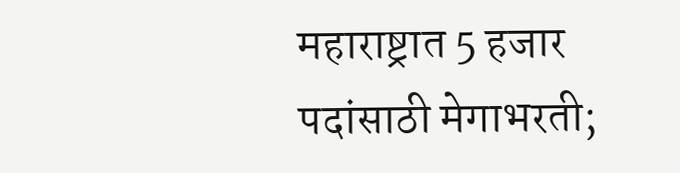महाराष्ट्रात 5 हजार पदांसाठी मेगाभरती;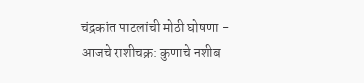चंद्रकांत पाटलांची मोठी घोषणा -
आजचे राशीचक्र: कुणाचे नशीब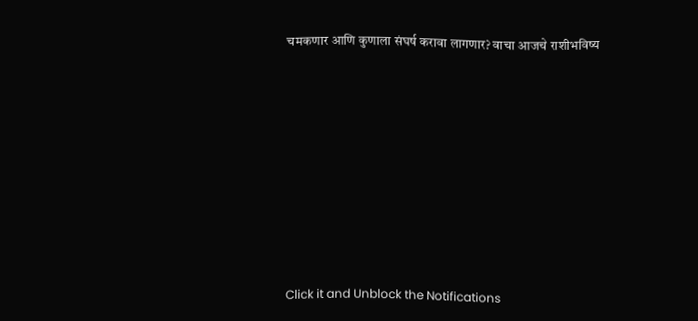चमकणार आणि कुणाला संघर्ष करावा लागणार? वाचा आजचे राशीभविष्य










Click it and Unblock the Notifications